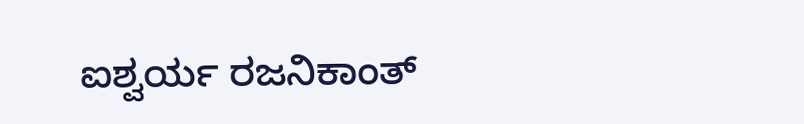ಐಶ್ವರ್ಯ ರಜನಿಕಾಂತ್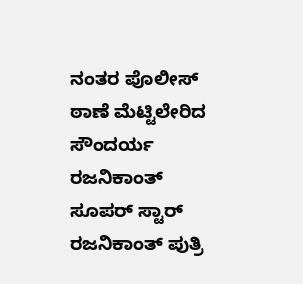ನಂತರ ಪೊಲೀಸ್ ಠಾಣೆ ಮೆಟ್ಟಿಲೇರಿದ ಸೌಂದರ್ಯ ರಜನಿಕಾಂತ್
ಸೂಪರ್ ಸ್ಟಾರ್ ರಜನಿಕಾಂತ್ ಪುತ್ರಿ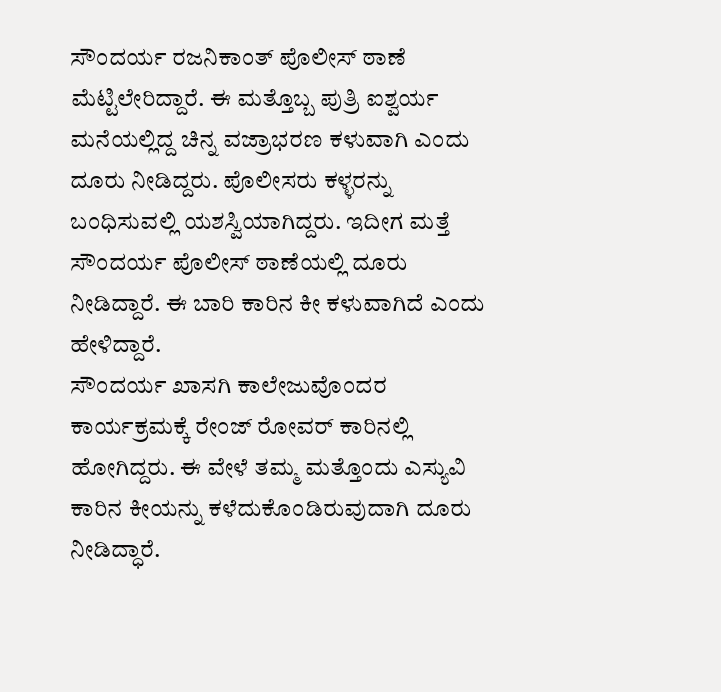ಸೌಂದರ್ಯ ರಜನಿಕಾಂತ್ ಪೊಲೀಸ್ ಠಾಣೆ ಮೆಟ್ಟಿಲೇರಿದ್ದಾರೆ. ಈ ಮತ್ತೊಬ್ಬ ಪುತ್ರಿ ಐಶ್ವರ್ಯ ಮನೆಯಲ್ಲಿದ್ದ ಚಿನ್ನ ವಜ್ರಾಭರಣ ಕಳುವಾಗಿ ಎಂದು ದೂರು ನೀಡಿದ್ದರು. ಪೊಲೀಸರು ಕಳ್ಳರನ್ನು ಬಂಧಿಸುವಲ್ಲಿ ಯಶಸ್ವಿಯಾಗಿದ್ದರು. ಇದೀಗ ಮತ್ತೆ ಸೌಂದರ್ಯ ಪೊಲೀಸ್ ಠಾಣೆಯಲ್ಲಿ ದೂರು ನೀಡಿದ್ದಾರೆ. ಈ ಬಾರಿ ಕಾರಿನ ಕೀ ಕಳುವಾಗಿದೆ ಎಂದು ಹೇಳಿದ್ದಾರೆ.
ಸೌಂದರ್ಯ ಖಾಸಗಿ ಕಾಲೇಜುವೊಂದರ ಕಾರ್ಯಕ್ರಮಕ್ಕೆ ರೇಂಜ್ ರೋವರ್ ಕಾರಿನಲ್ಲಿ ಹೋಗಿದ್ದರು. ಈ ವೇಳೆ ತಮ್ಮ ಮತ್ತೊಂದು ಎಸ್ಯುವಿ ಕಾರಿನ ಕೀಯನ್ನು ಕಳೆದುಕೊಂಡಿರುವುದಾಗಿ ದೂರು ನೀಡಿದ್ಧಾರೆ.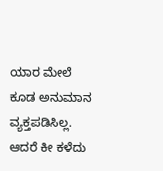ಯಾರ ಮೇಲೆ ಕೂಡ ಅನುಮಾನ ವ್ಯಕ್ತಪಡಿಸಿಲ್ಲ. ಆದರೆ ಕೀ ಕಳೆದು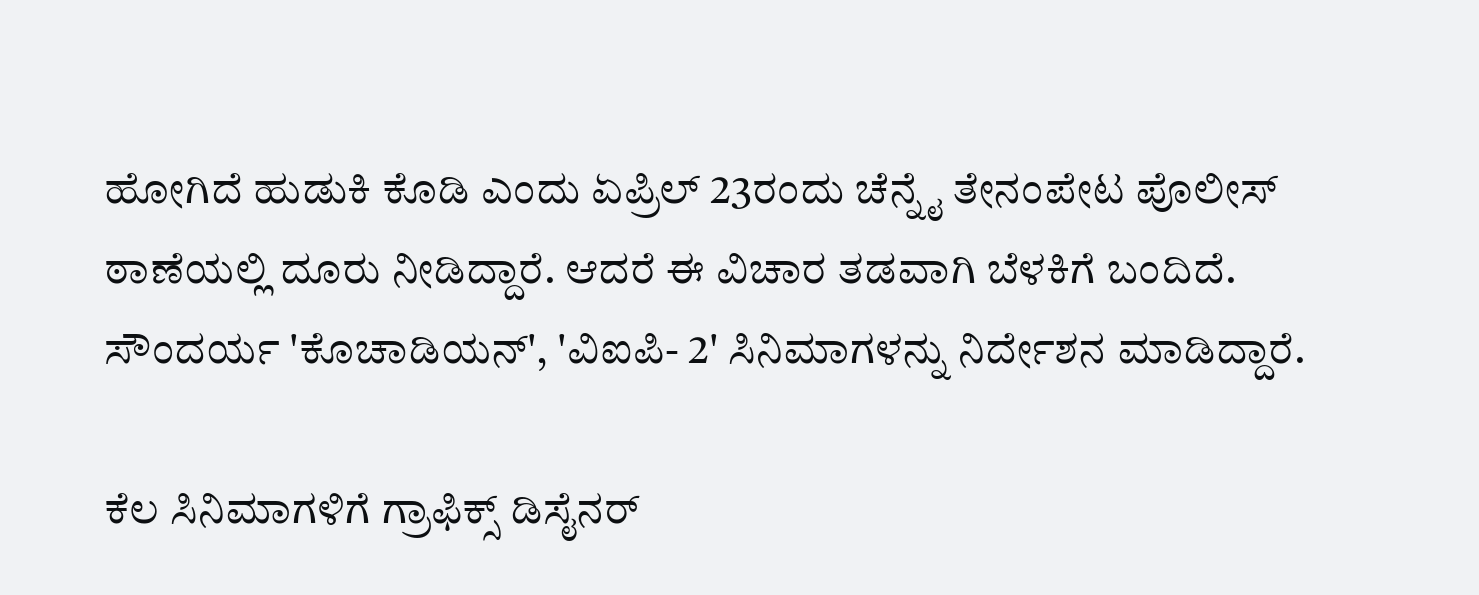ಹೋಗಿದೆ ಹುಡುಕಿ ಕೊಡಿ ಎಂದು ಏಪ್ರಿಲ್ 23ರಂದು ಚೆನ್ನೈ ತೇನಂಪೇಟ ಪೊಲೀಸ್ ಠಾಣೆಯಲ್ಲಿ ದೂರು ನೀಡಿದ್ದಾರೆ. ಆದರೆ ಈ ವಿಚಾರ ತಡವಾಗಿ ಬೆಳಕಿಗೆ ಬಂದಿದೆ. ಸೌಂದರ್ಯ 'ಕೊಚಾಡಿಯನ್', 'ವಿಐಪಿ- 2' ಸಿನಿಮಾಗಳನ್ನು ನಿರ್ದೇಶನ ಮಾಡಿದ್ದಾರೆ.

ಕೆಲ ಸಿನಿಮಾಗಳಿಗೆ ಗ್ರಾಫಿಕ್ಸ್ ಡಿಸೈನರ್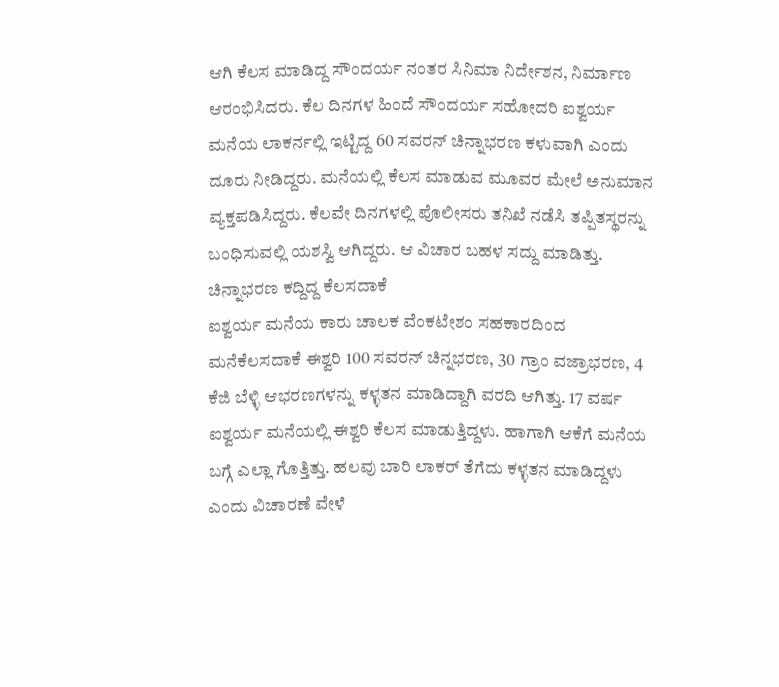ಆಗಿ ಕೆಲಸ ಮಾಡಿದ್ದ ಸೌಂದರ್ಯ ನಂತರ ಸಿನಿಮಾ ನಿರ್ದೇಶನ, ನಿರ್ಮಾಣ ಆರಂಭಿಸಿದರು. ಕೆಲ ದಿನಗಳ ಹಿಂದೆ ಸೌಂದರ್ಯ ಸಹೋದರಿ ಐಶ್ವರ್ಯ ಮನೆಯ ಲಾಕರ್ನಲ್ಲಿ ಇಟ್ಟಿದ್ದ 60 ಸವರನ್ ಚಿನ್ನಾಭರಣ ಕಳುವಾಗಿ ಎಂದು ದೂರು ನೀಡಿದ್ದರು. ಮನೆಯಲ್ಲಿ ಕೆಲಸ ಮಾಡುವ ಮೂವರ ಮೇಲೆ ಅನುಮಾನ ವ್ಯಕ್ತಪಡಿಸಿದ್ದರು. ಕೆಲವೇ ದಿನಗಳಲ್ಲಿ ಪೊಲೀಸರು ತನಿಖೆ ನಡೆಸಿ ತಪ್ಪಿತಸ್ಥರನ್ನು ಬಂಧಿಸುವಲ್ಲಿ ಯಶಸ್ವಿ ಆಗಿದ್ದರು. ಆ ವಿಚಾರ ಬಹಳ ಸದ್ದು ಮಾಡಿತ್ತು.
ಚಿನ್ನಾಭರಣ ಕದ್ದಿದ್ದ ಕೆಲಸದಾಕೆ
ಐಶ್ವರ್ಯ ಮನೆಯ ಕಾರು ಚಾಲಕ ವೆಂಕಟೇಶಂ ಸಹಕಾರದಿಂದ ಮನೆಕೆಲಸದಾಕೆ ಈಶ್ವರಿ 100 ಸವರನ್ ಚಿನ್ನಭರಣ, 30 ಗ್ರಾಂ ವಜ್ರಾಭರಣ, 4 ಕೆಜಿ ಬೆಳ್ಳಿ ಆಭರಣಗಳನ್ನು ಕಳ್ಳತನ ಮಾಡಿದ್ದಾಗಿ ವರದಿ ಆಗಿತ್ತು. 17 ವರ್ಷ ಐಶ್ವರ್ಯ ಮನೆಯಲ್ಲಿ ಈಶ್ವರಿ ಕೆಲಸ ಮಾಡುತ್ತಿದ್ದಳು. ಹಾಗಾಗಿ ಆಕೆಗೆ ಮನೆಯ ಬಗ್ಗೆ ಎಲ್ಲಾ ಗೊತ್ತಿತ್ತು. ಹಲವು ಬಾರಿ ಲಾಕರ್ ತೆಗೆದು ಕಳ್ಳತನ ಮಾಡಿದ್ದಳು ಎಂದು ವಿಚಾರಣೆ ವೇಳೆ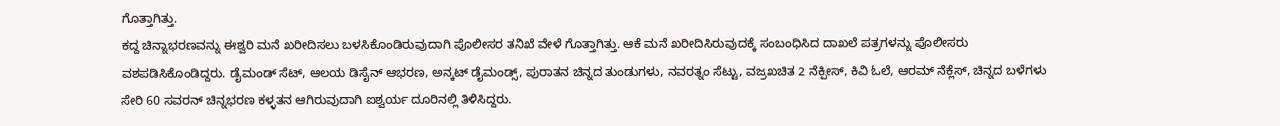ಗೊತ್ತಾಗಿತ್ತು.
ಕದ್ದ ಚಿನ್ನಾಭರಣವನ್ನು ಈಶ್ವರಿ ಮನೆ ಖರೀದಿಸಲು ಬಳಸಿಕೊಂಡಿರುವುದಾಗಿ ಪೊಲೀಸರ ತನಿಖೆ ವೇಳೆ ಗೊತ್ತಾಗಿತ್ತು. ಆಕೆ ಮನೆ ಖರೀದಿಸಿರುವುದಕ್ಕೆ ಸಂಬಂಧಿಸಿದ ದಾಖಲೆ ಪತ್ರಗಳನ್ನು ಪೊಲೀಸರು ವಶಪಡಿಸಿಕೊಂಡಿದ್ದರು. ಡೈಮಂಡ್ ಸೆಟ್, ಆಲಯ ಡಿಸೈನ್ ಆಭರಣ, ಅನ್ಕಟ್ ಡೈಮಂಡ್ಸ್, ಪುರಾತನ ಚಿನ್ನದ ತುಂಡುಗಳು, ನವರತ್ನಂ ಸೆಟ್ಟು, ವಜ್ರಖಚಿತ 2 ನೆಕ್ಪೀಸ್, ಕಿವಿ ಓಲೆ, ಆರಮ್ ನೆಕ್ಲೆಸ್, ಚಿನ್ನದ ಬಳೆಗಳು ಸೇರಿ 60 ಸವರನ್ ಚಿನ್ನಭರಣ ಕಳ್ಳತನ ಆಗಿರುವುದಾಗಿ ಐಶ್ವರ್ಯ ದೂರಿನಲ್ಲಿ ತಿಳಿಸಿದ್ದರು.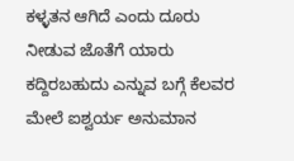ಕಳ್ಳತನ ಆಗಿದೆ ಎಂದು ದೂರು ನೀಡುವ ಜೊತೆಗೆ ಯಾರು ಕದ್ದಿರಬಹುದು ಎನ್ನುವ ಬಗ್ಗೆ ಕೆಲವರ ಮೇಲೆ ಐಶ್ವರ್ಯ ಅನುಮಾನ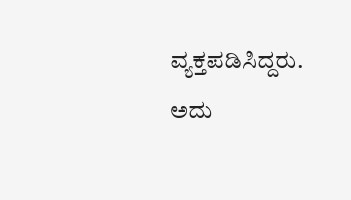ವ್ಯಕ್ತಪಡಿಸಿದ್ದರು. ಅದು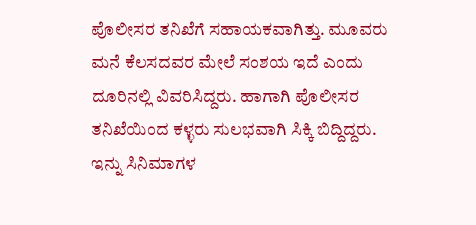ಪೊಲೀಸರ ತನಿಖೆಗೆ ಸಹಾಯಕವಾಗಿತ್ತು. ಮೂವರು ಮನೆ ಕೆಲಸದವರ ಮೇಲೆ ಸಂಶಯ ಇದೆ ಎಂದು ದೂರಿನಲ್ಲಿ ವಿವರಿಸಿದ್ದರು. ಹಾಗಾಗಿ ಪೊಲೀಸರ ತನಿಖೆಯಿಂದ ಕಳ್ಳರು ಸುಲಭವಾಗಿ ಸಿಕ್ಕಿ ಬಿದ್ದಿದ್ದರು.
ಇನ್ನು ಸಿನಿಮಾಗಳ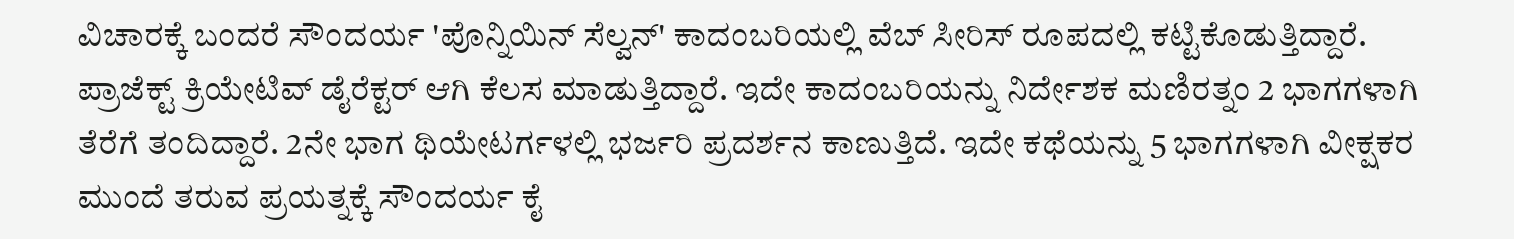ವಿಚಾರಕ್ಕೆ ಬಂದರೆ ಸೌಂದರ್ಯ 'ಪೊನ್ನಿಯಿನ್ ಸೆಲ್ವನ್' ಕಾದಂಬರಿಯಲ್ಲಿ ವೆಬ್ ಸೀರಿಸ್ ರೂಪದಲ್ಲಿ ಕಟ್ಟಿಕೊಡುತ್ತಿದ್ದಾರೆ. ಪ್ರಾಜೆಕ್ಟ್ ಕ್ರಿಯೇಟಿವ್ ಡೈರೆಕ್ಟರ್ ಆಗಿ ಕೆಲಸ ಮಾಡುತ್ತಿದ್ದಾರೆ. ಇದೇ ಕಾದಂಬರಿಯನ್ನು ನಿರ್ದೇಶಕ ಮಣಿರತ್ನಂ 2 ಭಾಗಗಳಾಗಿ ತೆರೆಗೆ ತಂದಿದ್ದಾರೆ. 2ನೇ ಭಾಗ ಥಿಯೇಟರ್ಗಳಲ್ಲಿ ಭರ್ಜರಿ ಪ್ರದರ್ಶನ ಕಾಣುತ್ತಿದೆ. ಇದೇ ಕಥೆಯನ್ನು 5 ಭಾಗಗಳಾಗಿ ವೀಕ್ಷಕರ ಮುಂದೆ ತರುವ ಪ್ರಯತ್ನಕ್ಕೆ ಸೌಂದರ್ಯ ಕೈ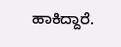ಹಾಕಿದ್ದಾರೆ.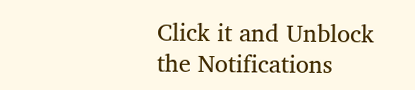Click it and Unblock the Notifications